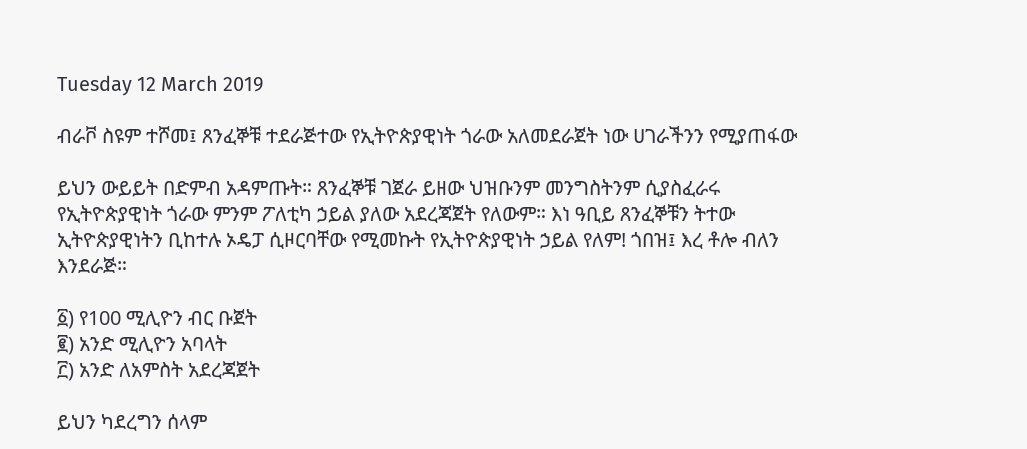Tuesday 12 March 2019

ብራቮ ስዩም ተሾመ፤ ጸንፈኞቹ ተደራጅተው የኢትዮጵያዊነት ጎራው አለመደራጀት ነው ሀገራችንን የሚያጠፋው

ይህን ውይይት በድምብ አዳምጡት። ጸንፈኞቹ ገጀራ ይዘው ህዝቡንም መንግስትንም ሲያስፈራሩ የኢትዮጵያዊነት ጎራው ምንም ፖለቲካ ኃይል ያለው አደረጃጀት የለውም። እነ ዓቢይ ጸንፈኞቹን ትተው ኢትዮጵያዊነትን ቢከተሉ ኦዴፓ ሲዞርባቸው የሚመኩት የኢትዮጵያዊነት ኃይል የለም! ጎበዝ፤ እረ ቶሎ ብለን እንደራጅ።

፩) የ100 ሚሊዮን ብር ቡጀት
፪) አንድ ሚሊዮን አባላት
፫) አንድ ለአምስት አደረጃጀት

ይህን ካደረግን ሰላም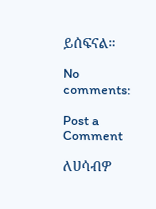ይሰፍናል።

No comments:

Post a Comment

ለሀሳብዎ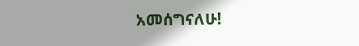አመሰግናለሁ!